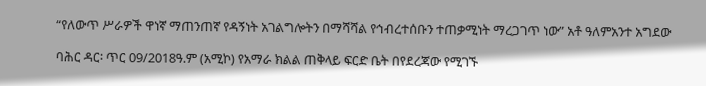“የለውጥ ሥራዎች ዋነኛ ማጠንጠኛ የዳኝነት አገልግሎትን በማሻሻል የኅብረተሰቡን ተጠቃሚነት ማረጋገጥ ነው” አቶ ዓለምአንተ አግደው

ባሕር ዳር፡ ጥር 09/2018ዓ.ም (አሚኮ) የአማራ ክልል ጠቅላይ ፍርድ ቤት በየደረጃው የሚገኙ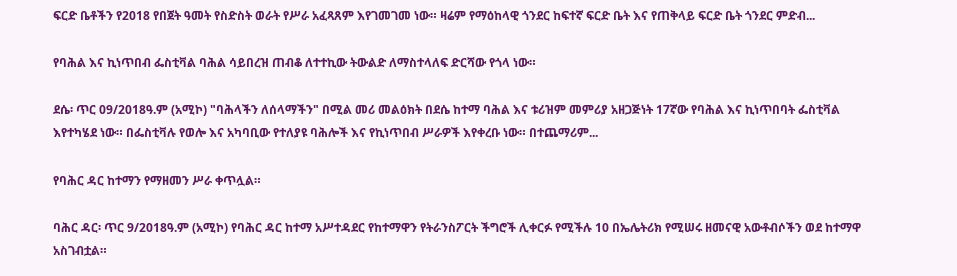ፍርድ ቤቶችን የ2018 የበጀት ዓመት የስድስት ወራት የሥራ አፈጻጸም እየገመገመ ነው። ዛሬም የማዕከላዊ ጎንደር ከፍተኛ ፍርድ ቤት እና የጠቅላይ ፍርድ ቤት ጎንደር ምድብ...

የባሕል እና ኪነጥበብ ፌስቲቫል ባሕል ሳይበረዝ ጠብቆ ለተተኪው ትውልድ ለማስተላለፍ ድርሻው የጎላ ነው።

ደሴ፡ ጥር 09/2018ዓ.ም (አሚኮ) "ባሕላችን ለሰላማችን" በሚል መሪ መልዕክት በደሴ ከተማ ባሕል እና ቱሪዝም መምሪያ አዘጋጅነት 17ኛው የባሕል እና ኪነጥበባት ፌስቲቫል እየተካሄደ ነው። በፌስቲቫሉ የወሎ እና አካባቢው የተለያዩ ባሕሎች እና የኪነጥበብ ሥራዎች እየቀረቡ ነው። በተጨማሪም...

የባሕር ዳር ከተማን የማዘመን ሥራ ቀጥሏል።

ባሕር ዳር፡ ጥር 9/2018ዓ.ም (አሚኮ) የባሕር ዳር ከተማ አሥተዳደር የከተማዋን የትራንስፖርት ችግሮች ሊቀርፉ የሚችሉ 10 በኤሌትሪክ የሚሠሩ ዘመናዊ አውቶብሶችን ወደ ከተማዋ አስገብቷል።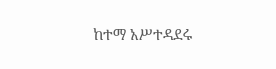ከተማ አሥተዳደሩ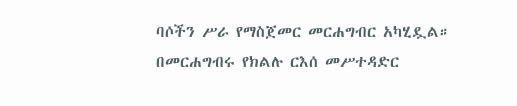ባሶችን ሥራ የማስጀመር መርሐግብር አካሂዷል። በመርሐግብሩ የክልሉ ርእሰ መሥተዳድር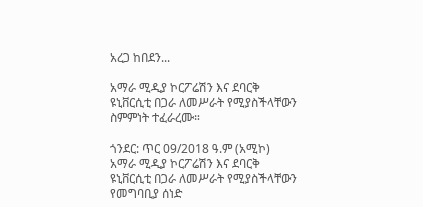አረጋ ከበደን...

አማራ ሚዲያ ኮርፖሬሽን እና ደባርቅ ዩኒቨርሲቲ በጋራ ለመሥራት የሚያስችላቸውን ስምምነት ተፈራረሙ።

ጎንደር: ጥር 09/2018 ዓ.ም (አሚኮ) አማራ ሚዲያ ኮርፖሬሽን እና ደባርቅ ዩኒቨርሲቲ በጋራ ለመሥራት የሚያስችላቸውን የመግባቢያ ሰነድ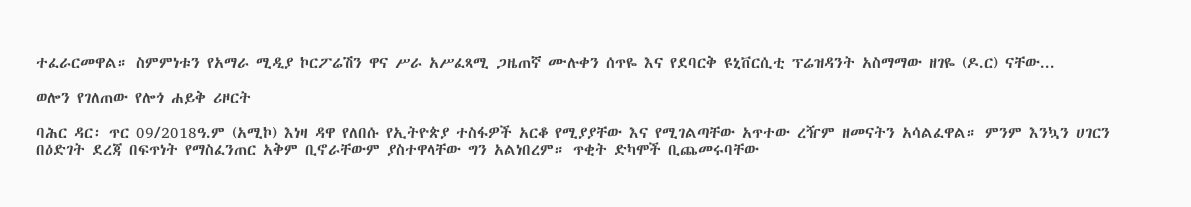ተፈራርመዋል። ስምምነቱን የአማራ ሚዲያ ኮርፖሬሽን ዋና ሥራ አሥፈጻሚ ጋዜጠኛ ሙሉቀን ሰጥዬ እና የደባርቅ ዩኒቨርሲቲ ፕሬዝዳንት አስማማው ዘገዬ (ዶ.ር) ናቸው...

ወሎን የገለጠው የሎጎ ሐይቅ ሪዞርት

ባሕር ዳር፡ ጥር 09/2018ዓ.ም (አሚኮ) እነዛ ዳዋ የለበሱ የኢትዮጵያ ተስፋዎች አርቆ የሚያያቸው እና የሚገልጣቸው አጥተው ረዥም ዘመናትን አሳልፈዋል። ምንም እንኳን ሀገርን በዕድገት ደረጃ በፍጥነት የማስፈንጠር አቅም ቢኖራቸውም ያስተዋላቸው ግን አልነበረም። ጥቂት ድካሞች ቢጨመሩባቸው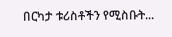በርካታ ቱሪስቶችን የሚስቡት...